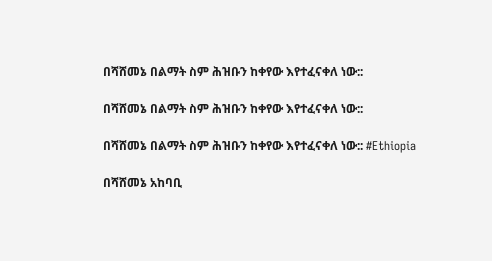በሻሸመኔ በልማት ስም ሕዝቡን ከቀየው እየተፈናቀለ ነው::

በሻሸመኔ በልማት ስም ሕዝቡን ከቀየው እየተፈናቀለ ነው::

በሻሸመኔ በልማት ስም ሕዝቡን ከቀየው እየተፈናቀለ ነው:: #Ethiopia

በሻሸመኔ አከባቢ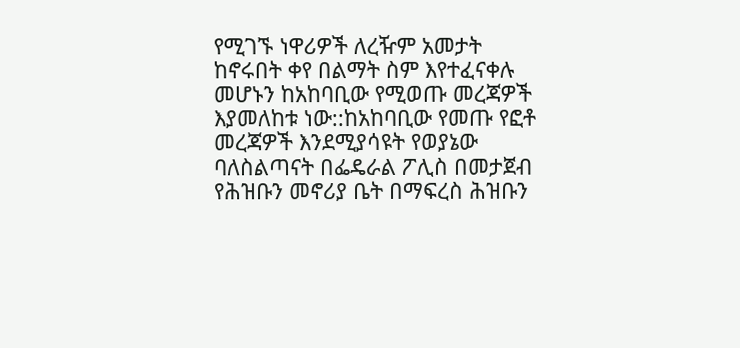የሚገኙ ነዋሪዎች ለረዥም አመታት ከኖሩበት ቀየ በልማት ስም እየተፈናቀሉ መሆኑን ከአከባቢው የሚወጡ መረጃዎች እያመለከቱ ነው::ከአከባቢው የመጡ የፎቶ መረጃዎች እንደሚያሳዩት የወያኔው ባለስልጣናት በፌዴራል ፖሊስ በመታጀብ የሕዝቡን መኖሪያ ቤት በማፍረስ ሕዝቡን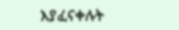እያፈናቀሉት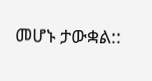መሆኑ ታውቋል::